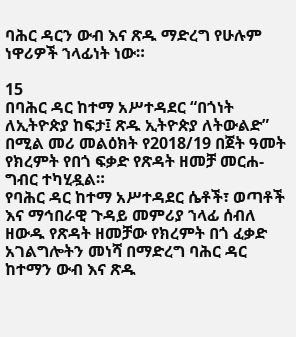ባሕር ዳርን ውብ እና ጽዱ ማድረግ የሁሉም ነዋሪዎች ኀላፊነት ነው።

15
በባሕር ዳር ከተማ አሥተዳደር “በጎነት ለኢትዮጵያ ከፍታ፤ ጽዱ ኢትዮጵያ ለትውልድ” በሚል መሪ መልዕክት የ2018/19 በጀት ዓመት የክረምት የበጎ ፍቃድ የጽዳት ዘመቻ መርሐ-ግብር ተካሂዷል።
የባሕር ዳር ከተማ አሥተዳደር ሴቶች፣ ወጣቶች እና ማኅበራዊ ጉዳይ መምሪያ ኀላፊ ሰብለ ዘውዱ የጽዳት ዘመቻው የክረምት በጎ ፈቃድ አገልግሎትን መነሻ በማድረግ ባሕር ዳር ከተማን ውብ እና ጽዱ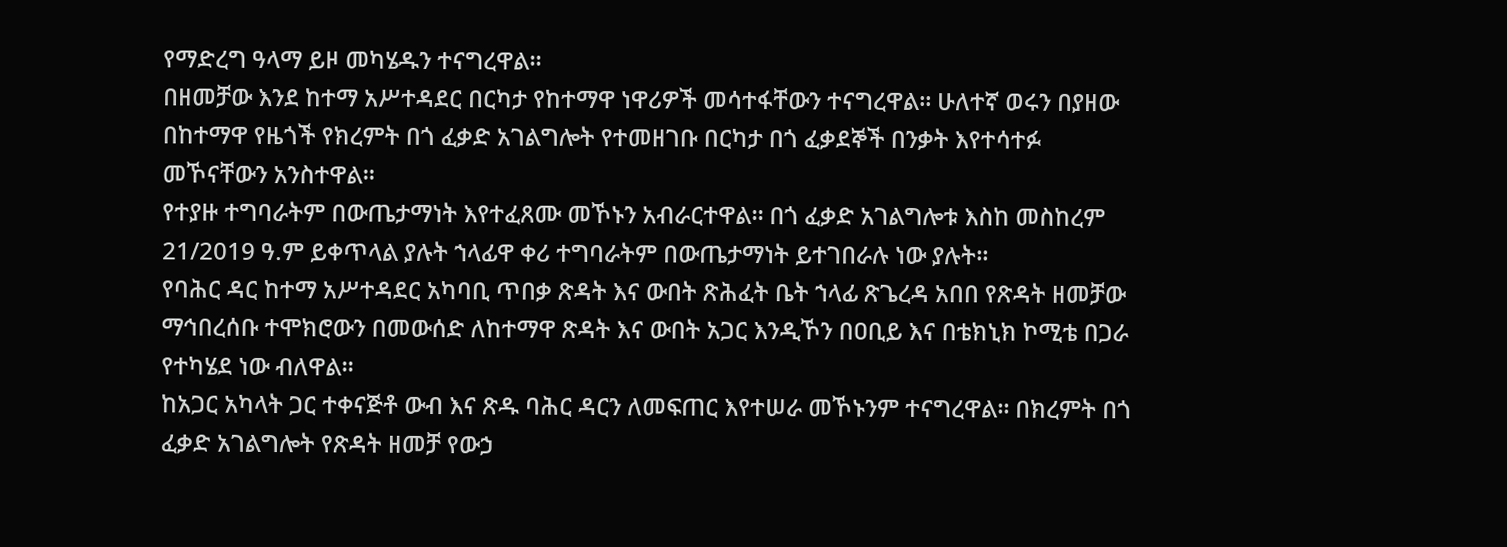የማድረግ ዓላማ ይዞ መካሄዱን ተናግረዋል።
በዘመቻው እንደ ከተማ አሥተዳደር በርካታ የከተማዋ ነዋሪዎች መሳተፋቸውን ተናግረዋል። ሁለተኛ ወሩን በያዘው በከተማዋ የዜጎች የክረምት በጎ ፈቃድ አገልግሎት የተመዘገቡ በርካታ በጎ ፈቃደኞች በንቃት እየተሳተፉ መኾናቸውን አንስተዋል።
የተያዙ ተግባራትም በውጤታማነት እየተፈጸሙ መኾኑን አብራርተዋል። በጎ ፈቃድ አገልግሎቱ እስከ መስከረም 21/2019 ዓ.ም ይቀጥላል ያሉት ኀላፊዋ ቀሪ ተግባራትም በውጤታማነት ይተገበራሉ ነው ያሉት።
የባሕር ዳር ከተማ አሥተዳደር አካባቢ ጥበቃ ጽዳት እና ውበት ጽሕፈት ቤት ኀላፊ ጽጌረዳ አበበ የጽዳት ዘመቻው ማኅበረሰቡ ተሞክሮውን በመውሰድ ለከተማዋ ጽዳት እና ውበት አጋር እንዲኾን በዐቢይ እና በቴክኒክ ኮሚቴ በጋራ የተካሄደ ነው ብለዋል።
ከአጋር አካላት ጋር ተቀናጅቶ ውብ እና ጽዱ ባሕር ዳርን ለመፍጠር እየተሠራ መኾኑንም ተናግረዋል። በክረምት በጎ ፈቃድ አገልግሎት የጽዳት ዘመቻ የውኃ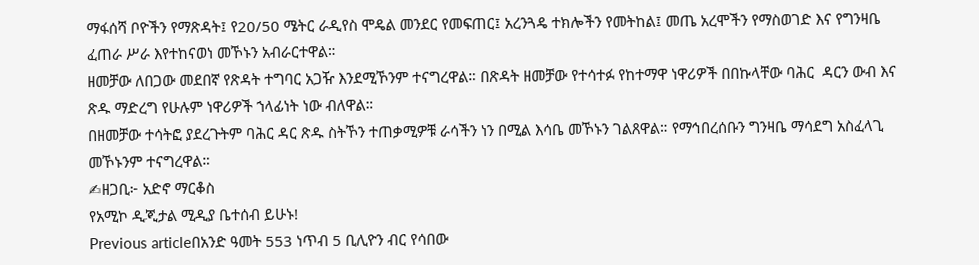ማፋሰሻ ቦዮችን የማጽዳት፤ የ20/50 ሜትር ራዲየስ ሞዴል መንደር የመፍጠር፤ አረንጓዴ ተክሎችን የመትከል፤ መጤ አረሞችን የማስወገድ እና የግንዛቤ ፈጠራ ሥራ እየተከናወነ መኾኑን አብራርተዋል።
ዘመቻው ለበጋው መደበኛ የጽዳት ተግባር አጋዥ እንደሚኾንም ተናግረዋል። በጽዳት ዘመቻው የተሳተፉ የከተማዋ ነዋሪዎች በበኩላቸው ባሕር  ዳርን ውብ እና ጽዱ ማድረግ የሁሉም ነዋሪዎች ኀላፊነት ነው ብለዋል።
በዘመቻው ተሳትፎ ያደረጉትም ባሕር ዳር ጽዱ ስትኾን ተጠቃሚዎቹ ራሳችን ነን በሚል እሳቤ መኾኑን ገልጸዋል። የማኅበረሰቡን ግንዛቤ ማሳደግ አስፈላጊ መኾኑንም ተናግረዋል።
✍ዘጋቢ፦ አድኖ ማርቆስ
የአሚኮ ዲጂታል ሚዲያ ቤተሰብ ይሁኑ!
Previous articleበአንድ ዓመት 553 ነጥብ 5 ቢሊዮን ብር የሳበው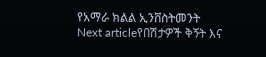የአማራ ክልል ኢንቨስትመንት
Next articleየበሽታዎች ቅኝት እና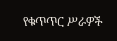የቁጥጥር ሥራዎች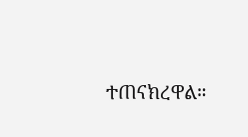ተጠናክረዋል።